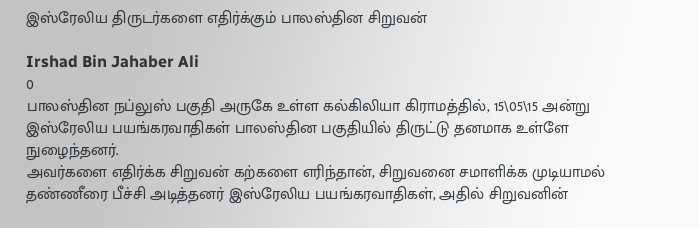இஸ்ரேலிய திருடர்களை எதிர்க்கும் பாலஸ்தின சிறுவன்

Irshad Bin Jahaber Ali
0
பாலஸ்தின நப்லுஸ் பகுதி அருகே உள்ள கல்கிலியா கிராமத்தில், 15\05\15 அன்று இஸ்ரேலிய பயங்கரவாதிகள் பாலஸ்தின பகுதியில் திருட்டு தனமாக உள்ளே நுழைந்தனர்.
அவர்களை எதிர்க்க சிறுவன் கற்களை எரிந்தான், சிறுவனை சமாளிக்க முடியாமல் தண்ணீரை பீச்சி அடித்தனர் இஸ்ரேலிய பயங்கரவாதிகள், அதில் சிறுவனின்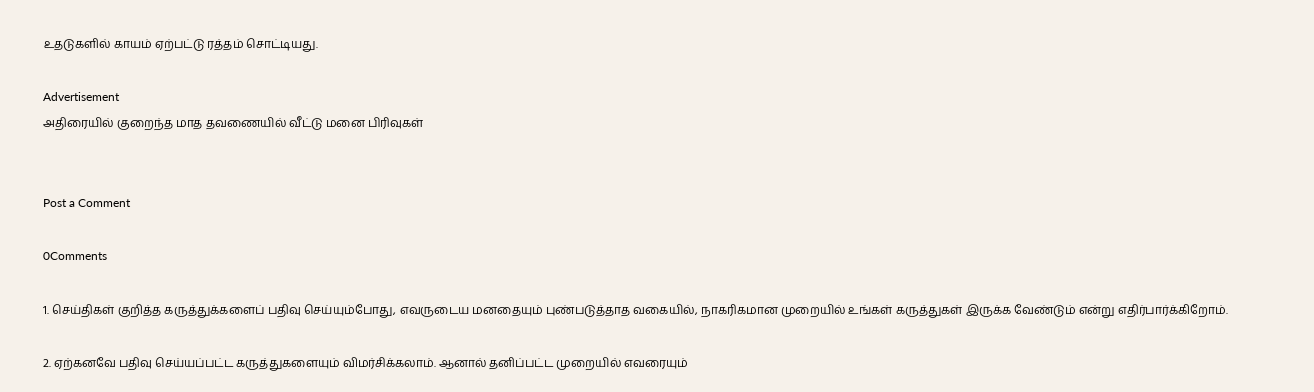உதடுகளில் காயம் ஏற்பட்டு ரத்தம் சொட்டியது.

Advertisement
அதிரையில் குறைந்த மாத தவணையில் வீட்டு மனை பிரிவுகள்


Post a Comment

0Comments

1. செய்திகள் குறித்த கருத்துக்களைப் பதிவு செய்யும்போது, எவருடைய மனதையும் புண்படுத்தாத வகையில், நாகரிகமான முறையில் உங்கள் கருத்துகள் இருக்க வேண்டும் என்று எதிர்பார்க்கிறோம்.

2. ஏற்கனவே பதிவு செய்யப்பட்ட கருத்துகளையும் விமர்சிக்கலாம். ஆனால் தனிப்பட்ட முறையில் எவரையும்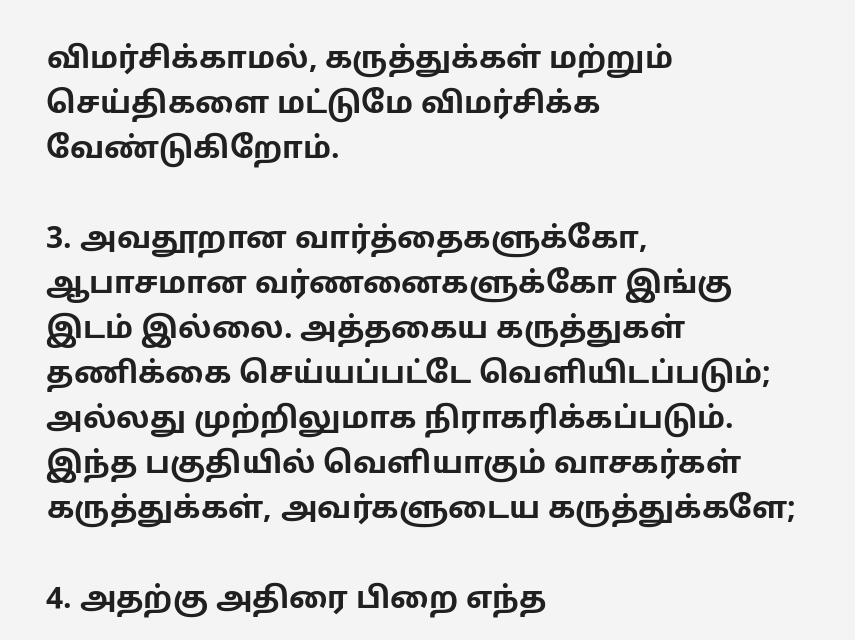விமர்சிக்காமல், கருத்துக்கள் மற்றும் செய்திகளை மட்டுமே விமர்சிக்க வேண்டுகிறோம்.

3. அவதூறான வார்த்தைகளுக்கோ, ஆபாசமான வர்ணனைகளுக்கோ இங்கு இடம் இல்லை. அத்தகைய கருத்துகள் தணிக்கை செய்யப்பட்டே வெளியிடப்படும்; அல்லது முற்றிலுமாக நிராகரிக்கப்படும். இந்த பகுதியில் வெளியாகும் வாசகர்கள் கருத்துக்கள், அவர்களுடைய கருத்துக்களே;

4. அதற்கு அதிரை பிறை எந்த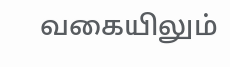வகையிலும்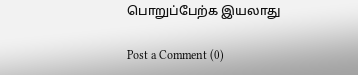பொறுப்பேற்க இயலாது

Post a Comment (0)